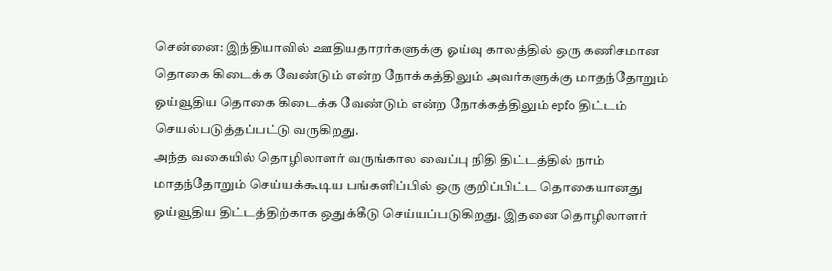சென்னை: இந்தியாவில் ஊதியதாரர்களுக்கு ஓய்வு காலத்தில் ஒரு கணிசமான தொகை கிடைக்க வேண்டும் என்ற நோக்கத்திலும் அவர்களுக்கு மாதந்தோறும் ஓய்வூதிய தொகை கிடைக்க வேண்டும் என்ற நோக்கத்திலும் epfo திட்டம் செயல்படுத்தப்பட்டு வருகிறது.
அந்த வகையில் தொழிலாளர் வருங்கால வைப்பு நிதி திட்டத்தில் நாம் மாதந்தோறும் செய்யக்கூடிய பங்களிப்பில் ஒரு குறிப்பிட்ட தொகையானது ஓய்வூதிய திட்டத்திற்காக ஒதுக்கீடு செய்யப்படுகிறது. இதனை தொழிலாளர்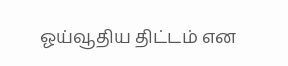ஓய்வூதிய திட்டம் என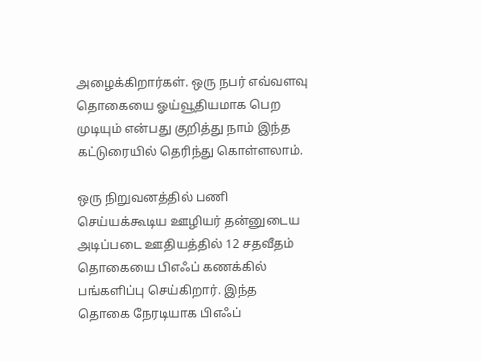அழைக்கிறார்கள். ஒரு நபர் எவ்வளவு தொகையை ஓய்வூதியமாக பெற முடியும் என்பது குறித்து நாம் இந்த கட்டுரையில் தெரிந்து கொள்ளலாம்.

ஒரு நிறுவனத்தில் பணி செய்யக்கூடிய ஊழியர் தன்னுடைய அடிப்படை ஊதியத்தில் 12 சதவீதம் தொகையை பிஎஃப் கணக்கில் பங்களிப்பு செய்கிறார். இந்த தொகை நேரடியாக பிஎஃப்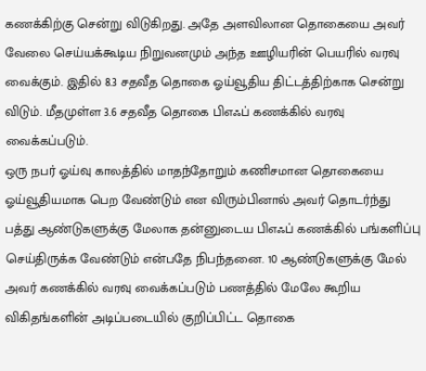கணக்கிற்கு சென்று விடுகிறது. அதே அளவிலான தொகையை அவர் வேலை செய்யக்கூடிய நிறுவனமும் அந்த ஊழியரின் பெயரில் வரவு வைக்கும். இதில் 8.3 சதவீத தொகை ஓய்வூதிய திட்டத்திற்காக சென்று விடும். மீதமுள்ள 3.6 சதவீத தொகை பிஎஃப் கணக்கில் வரவு வைக்கப்படும்.
ஒரு நபர் ஓய்வு காலத்தில் மாதந்தோறும் கணிசமான தொகையை ஓய்வூதியமாக பெற வேண்டும் என விரும்பினால் அவர் தொடர்ந்து பத்து ஆண்டுகளுக்கு மேலாக தன்னுடைய பிஎஃப் கணக்கில் பங்களிப்பு செய்திருக்க வேண்டும் என்பதே நிபந்தனை. 10 ஆண்டுகளுக்கு மேல் அவர் கணக்கில் வரவு வைக்கப்படும் பணத்தில் மேலே கூறிய விகிதங்களின் அடிப்படையில் குறிப்பிட்ட தொகை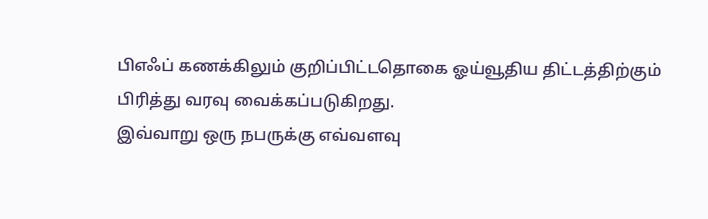பிஎஃப் கணக்கிலும் குறிப்பிட்டதொகை ஓய்வூதிய திட்டத்திற்கும் பிரித்து வரவு வைக்கப்படுகிறது.
இவ்வாறு ஒரு நபருக்கு எவ்வளவு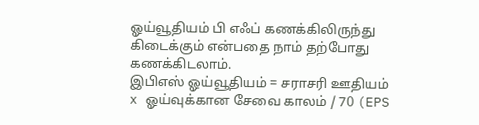ஓய்வூதியம் பி எஃப் கணக்கிலிருந்து கிடைக்கும் என்பதை நாம் தற்போது கணக்கிடலாம்.
இபிஎஸ் ஓய்வூதியம் = சராசரி ஊதியம் x ஓய்வுக்கான சேவை காலம் / 70 (EPS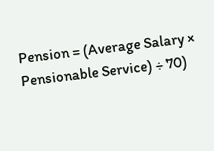Pension = (Average Salary × Pensionable Service) ÷ 70)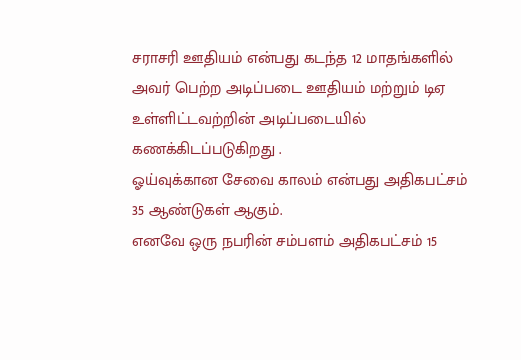சராசரி ஊதியம் என்பது கடந்த 12 மாதங்களில் அவர் பெற்ற அடிப்படை ஊதியம் மற்றும் டிஏ உள்ளிட்டவற்றின் அடிப்படையில் கணக்கிடப்படுகிறது .
ஓய்வுக்கான சேவை காலம் என்பது அதிகபட்சம் 35 ஆண்டுகள் ஆகும்.
எனவே ஒரு நபரின் சம்பளம் அதிகபட்சம் 15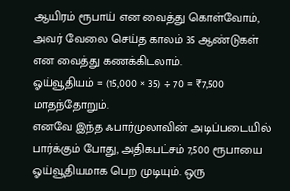ஆயிரம் ரூபாய் என வைத்து கொள்வோம், அவர் வேலை செய்த காலம் 35 ஆண்டுகள் என வைத்து கணக்கிடலாம்.
ஓய்வூதியம் = (15,000 × 35) ÷ 70 = ₹7,500 மாதந்தோறும்.
எனவே இந்த ஃபார்முலாவின் அடிப்படையில் பார்க்கும் போது, அதிகபட்சம் 7,500 ரூபாயை ஓய்வூதியமாக பெற முடியும். ஒரு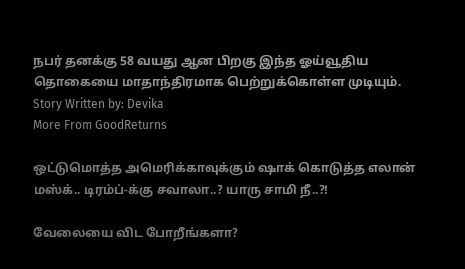நபர் தனக்கு 58 வயது ஆன பிறகு இந்த ஓய்வூதிய தொகையை மாதாந்திரமாக பெற்றுக்கொள்ள முடியும்.
Story Written by: Devika
More From GoodReturns

ஒட்டுமொத்த அமெரிக்காவுக்கும் ஷாக் கொடுத்த எலான் மஸ்க்.. டிரம்ப்-க்கு சவாலா..? யாரு சாமி நீ..?!

வேலையை விட போறீங்களா?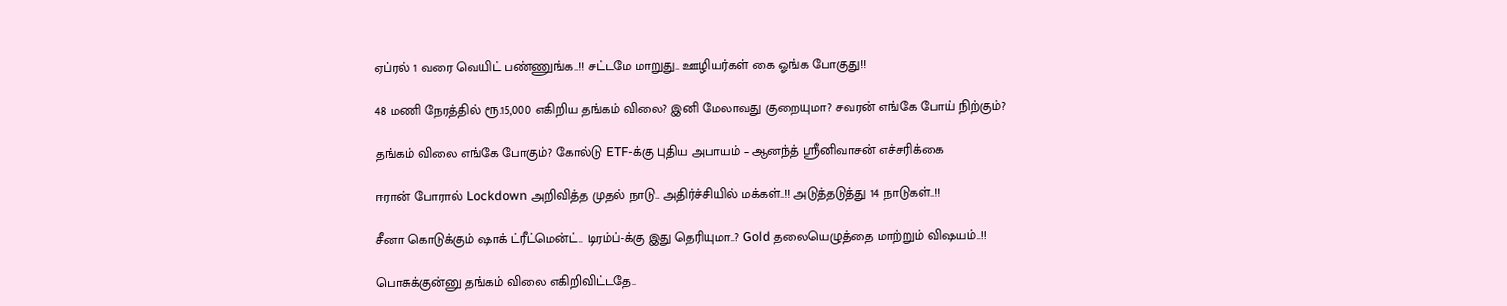ஏப்ரல் 1 வரை வெயிட் பண்ணுங்க..!! சட்டமே மாறுது.. ஊழியர்கள் கை ஓங்க போகுது!!

48 மணி நேரத்தில் ரூ.15,000 எகிறிய தங்கம் விலை? இனி மேலாவது குறையுமா? சவரன் எங்கே போய் நிற்கும்?

தங்கம் விலை எங்கே போகும்? கோல்டு ETF-க்கு புதிய அபாயம் – ஆனந்த் ஸ்ரீனிவாசன் எச்சரிக்கை

ஈரான் போரால் Lockdown அறிவித்த முதல் நாடு.. அதிர்ச்சியில் மக்கள்..!! அடுத்தடுத்து 14 நாடுகள்..!!

சீனா கொடுக்கும் ஷாக் ட்ரீட்மென்ட்.. டிரம்ப்-க்கு இது தெரியுமா..? Gold தலையெழுத்தை மாற்றும் விஷயம்..!!

பொசுக்குன்னு தங்கம் விலை எகிறிவிட்டதே..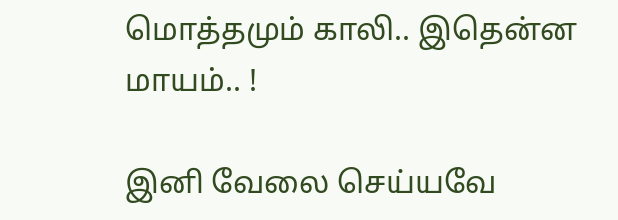மொத்தமும் காலி.. இதென்ன மாயம்.. !

இனி வேலை செய்யவே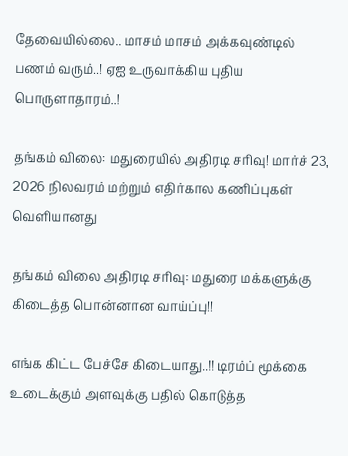தேவையில்லை.. மாசம் மாசம் அக்கவுண்டில் பணம் வரும்..! ஏஐ உருவாக்கிய புதிய பொருளாதாரம்..!

தங்கம் விலை: மதுரையில் அதிரடி சரிவு! மார்ச் 23, 2026 நிலவரம் மற்றும் எதிர்கால கணிப்புகள் வெளியானது

தங்கம் விலை அதிரடி சரிவு: மதுரை மக்களுக்கு கிடைத்த பொன்னான வாய்ப்பு!!

எங்க கிட்ட பேச்சே கிடையாது..!! டிரம்ப் மூக்கை உடைக்கும் அளவுக்கு பதில் கொடுத்த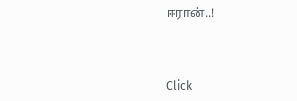ஈரான்..!



Click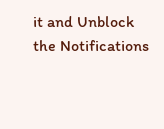it and Unblock the Notifications